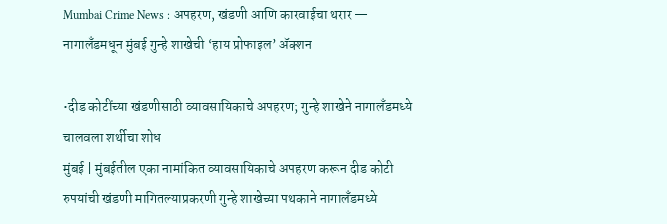Mumbai Crime News : अपहरण, खंडणी आणि कारवाईचा थरार — नागालँडमधून मुंबई गुन्हे शाखेची ‘हाय प्रोफाइल’ ॲक्शन

•दीड कोटींच्या खंडणीसाठी व्यावसायिकाचे अपहरण; गुन्हे शाखेने नागालँडमध्ये चालवला शर्थीचा शोध
मुंबई | मुंबईतील एका नामांकित व्यावसायिकाचे अपहरण करून दीड कोटी रुपयांची खंडणी मागितल्याप्रकरणी गुन्हे शाखेच्या पथकाने नागालँडमध्ये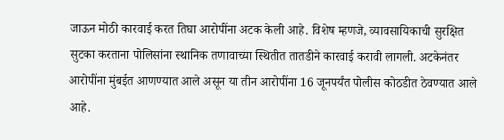जाऊन मोठी कारवाई करत तिघा आरोपींना अटक केली आहे. विशेष म्हणजे, व्यावसायिकाची सुरक्षित सुटका करताना पोलिसांना स्थानिक तणावाच्या स्थितीत तातडीने कारवाई करावी लागली. अटकेनंतर आरोपींना मुंबईत आणण्यात आले असून या तीन आरोपींना 16 जूनपर्यंत पोलीस कोठडीत ठेवण्यात आले आहे.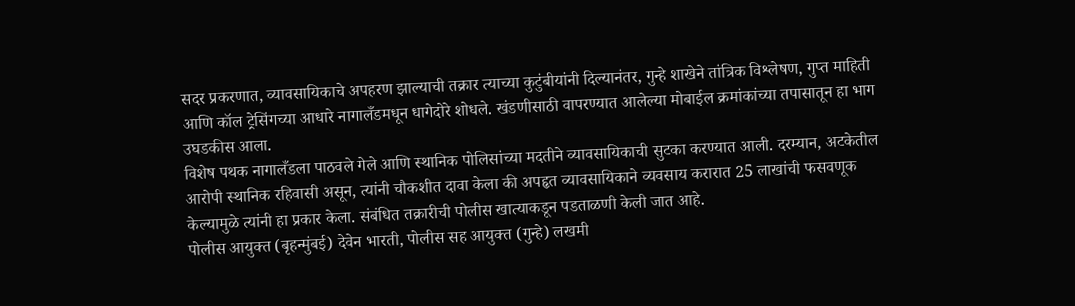सदर प्रकरणात, व्यावसायिकाचे अपहरण झाल्याची तक्रार त्याच्या कुटुंबीयांनी दिल्यानंतर, गुन्हे शाखेने तांत्रिक विश्लेषण, गुप्त माहिती आणि कॉल ट्रेसिंगच्या आधारे नागालँडमधून धागेदोरे शोधले. खंडणीसाठी वापरण्यात आलेल्या मोबाईल क्रमांकांच्या तपासातून हा भाग उघडकीस आला.
विशेष पथक नागालँडला पाठवले गेले आणि स्थानिक पोलिसांच्या मदतीने व्यावसायिकाची सुटका करण्यात आली. दरम्यान, अटकेतील आरोपी स्थानिक रहिवासी असून, त्यांनी चौकशीत दावा केला की अपहृत व्यावसायिकाने व्यवसाय करारात 25 लाखांची फसवणूक केल्यामुळे त्यांनी हा प्रकार केला. संबंधित तक्रारीची पोलीस खात्याकडून पडताळणी केली जात आहे.
पोलीस आयुक्त (बृहन्मुंबई) देवेन भारती, पोलीस सह आयुक्त (गुन्हे) लखमी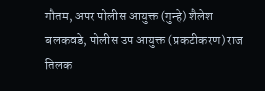गौतम, अपर पोलीस आयुक्त (गुन्हे) शैलेश बलकवडे, पोलीस उप आयुक्त (प्रकटीकरण) राज तिलक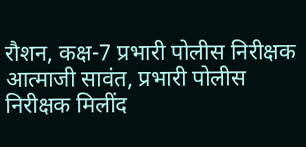रौशन, कक्ष-7 प्रभारी पोलीस निरीक्षक आत्माजी सावंत, प्रभारी पोलीस निरीक्षक मिलींद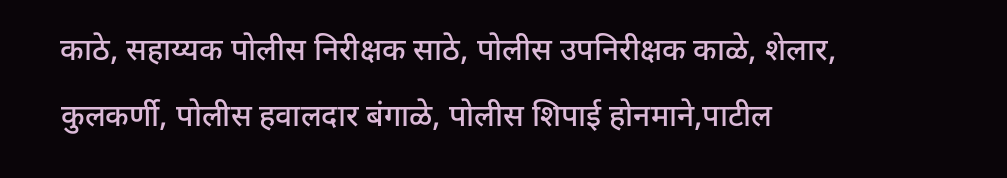काठे, सहाय्यक पोलीस निरीक्षक साठे, पोलीस उपनिरीक्षक काळे, शेलार, कुलकर्णी, पोलीस हवालदार बंगाळे, पोलीस शिपाई होनमाने,पाटील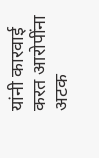यांनी कारवाई करत आरोपींना अटक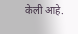केली आहे.